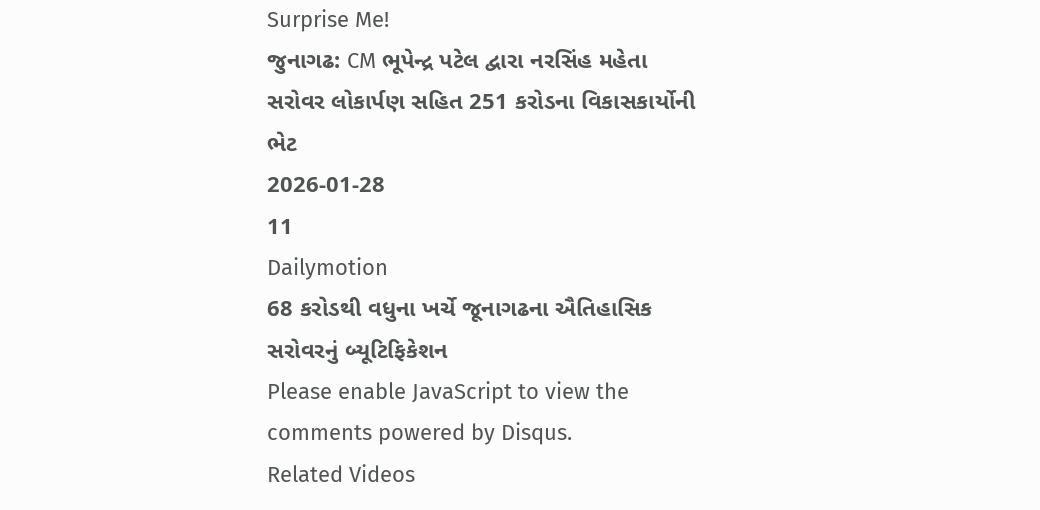Surprise Me!
જુનાગઢ: CM ભૂપેન્દ્ર પટેલ દ્વારા નરસિંહ મહેતા સરોવર લોકાર્પણ સહિત 251 કરોડના વિકાસકાર્યોની ભેટ
2026-01-28
11
Dailymotion
68 કરોડથી વધુના ખર્ચે જૂનાગઢના ઐતિહાસિક સરોવરનું બ્યૂટિફિકેશન
Please enable JavaScript to view the
comments powered by Disqus.
Related Videos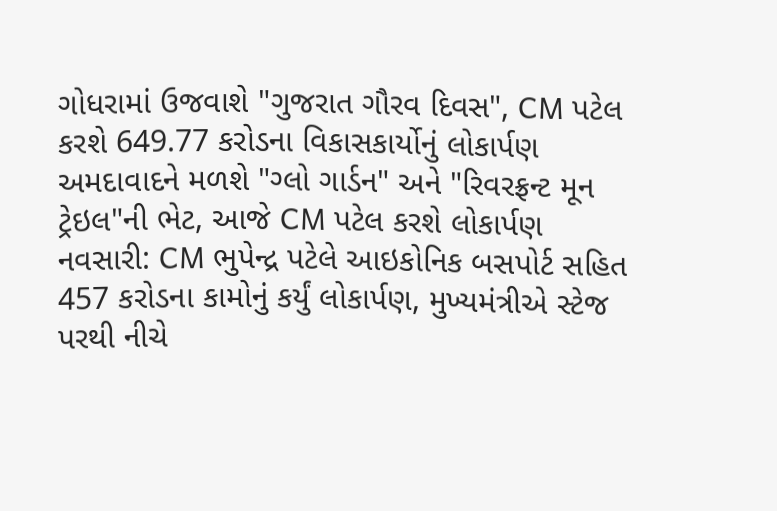ગોધરામાં ઉજવાશે "ગુજરાત ગૌરવ દિવસ", CM પટેલ કરશે 649.77 કરોડના વિકાસકાર્યોનું લોકાર્પણ
અમદાવાદને મળશે "ગ્લો ગાર્ડન" અને "રિવરફ્રન્ટ મૂન ટ્રેઇલ"ની ભેટ, આજે CM પટેલ કરશે લોકાર્પણ
નવસારી: CM ભુપેન્દ્ર પટેલે આઇકોનિક બસપોર્ટ સહિત 457 કરોડના કામોનું કર્યું લોકાર્પણ, મુખ્યમંત્રીએ સ્ટેજ પરથી નીચે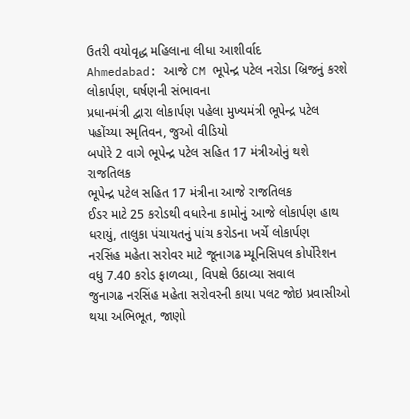ઉતરી વયોવૃદ્ધ મહિલાના લીધા આશીર્વાદ
Ahmedabad: આજે CM ભૂપેન્દ્ર પટેલ નરોડા બ્રિજનું કરશે લોકાર્પણ, ઘર્ષણની સંભાવના
પ્રધાનમંત્રી દ્વારા લોકાર્પણ પહેલા મુખ્યમંત્રી ભૂપેન્દ્ર પટેલ પહોંચ્યા સ્મૃતિવન, જુઓ વીડિયો
બપોરે 2 વાગે ભૂપેન્દ્ર પટેલ સહિત 17 મંત્રીઓનું થશે રાજતિલક
ભૂપેન્દ્ર પટેલ સહિત 17 મંત્રીના આજે રાજતિલક
ઈડર માટે 25 કરોડથી વધારેના કામોનું આજે લોકાર્પણ હાથ ધરાયું, તાલુકા પંચાયતનું પાંચ કરોડના ખર્ચે લોકાર્પણ
નરસિંહ મહેતા સરોવર માટે જૂનાગઢ મ્યૂનિસિપલ કોર્પોરેશન વધુ 7.40 કરોડ ફાળવ્યા, વિપક્ષે ઉઠાવ્યા સવાલ
જુનાગઢ નરસિંહ મહેતા સરોવરની કાયા પલટ જોઇ પ્રવાસીઓ થયા અભિભૂત, જાણો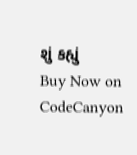શું કહ્યું
Buy Now on CodeCanyon